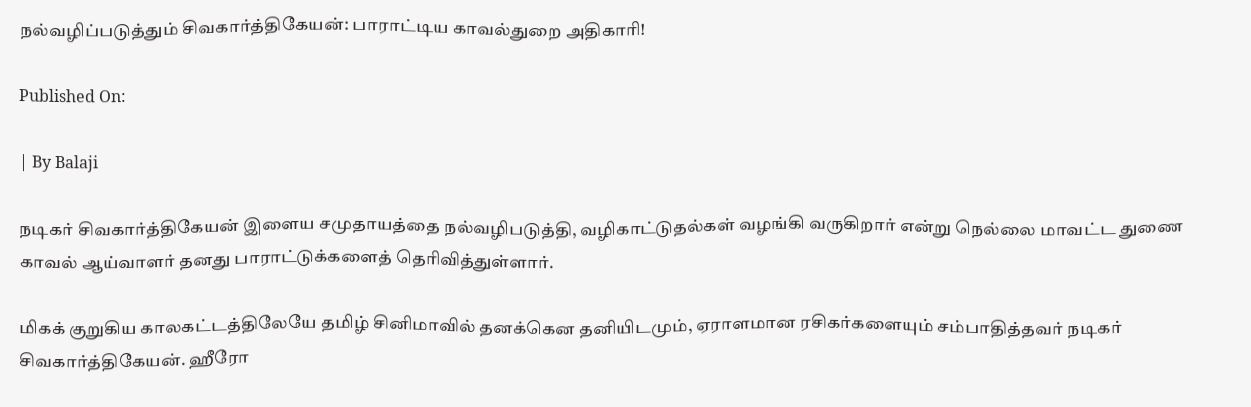நல்வழிப்படுத்தும் சிவகார்த்திகேயன்: பாராட்டிய காவல்துறை அதிகாரி!

Published On:

| By Balaji

நடிகர் சிவகார்த்திகேயன் இளைய சமுதாயத்தை நல்வழிபடுத்தி, வழிகாட்டுதல்கள் வழங்கி வருகிறார் என்று நெல்லை மாவட்ட துணை காவல் ஆய்வாளர் தனது பாராட்டுக்களைத் தெரிவித்துள்ளார்.

மிகக் குறுகிய காலகட்டத்திலேயே தமிழ் சினிமாவில் தனக்கென தனியிடமும், ஏராளமான ரசிகர்களையும் சம்பாதித்தவர் நடிகர் சிவகார்த்திகேயன். ஹீரோ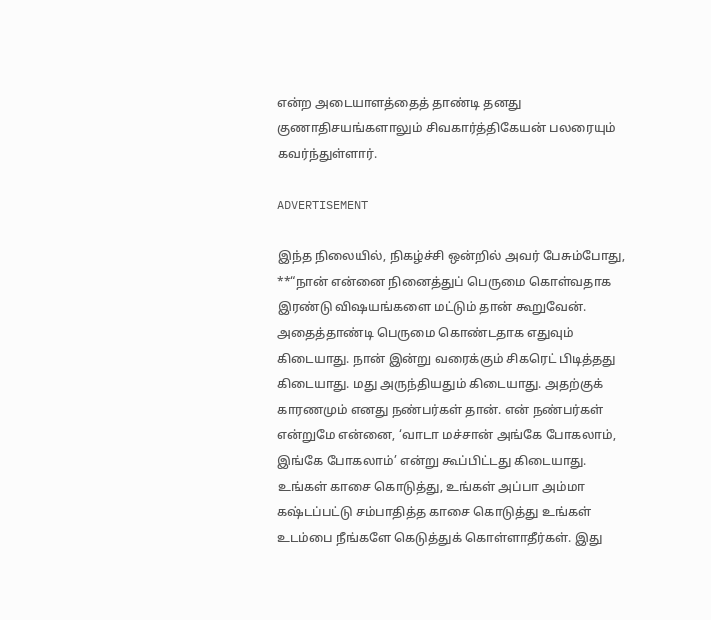என்ற அடையாளத்தைத் தாண்டி தனது குணாதிசயங்களாலும் சிவகார்த்திகேயன் பலரையும் கவர்ந்துள்ளார்.

ADVERTISEMENT

இந்த நிலையில், நிகழ்ச்சி ஒன்றில் அவர் பேசும்போது, **“நான் என்னை நினைத்துப் பெருமை கொள்வதாக இரண்டு விஷயங்களை மட்டும் தான் கூறுவேன். அதைத்தாண்டி பெருமை கொண்டதாக எதுவும் கிடையாது. நான் இன்று வரைக்கும் சிகரெட் பிடித்தது கிடையாது. மது அருந்தியதும் கிடையாது. அதற்குக் காரணமும் எனது நண்பர்கள் தான். என் நண்பர்கள் என்றுமே என்னை, ‘வாடா மச்சான் அங்கே போகலாம், இங்கே போகலாம்’ என்று கூப்பிட்டது கிடையாது. உங்கள் காசை கொடுத்து, உங்கள் அப்பா அம்மா கஷ்டப்பட்டு சம்பாதித்த காசை கொடுத்து உங்கள் உடம்பை நீங்களே கெடுத்துக் கொள்ளாதீர்கள். இது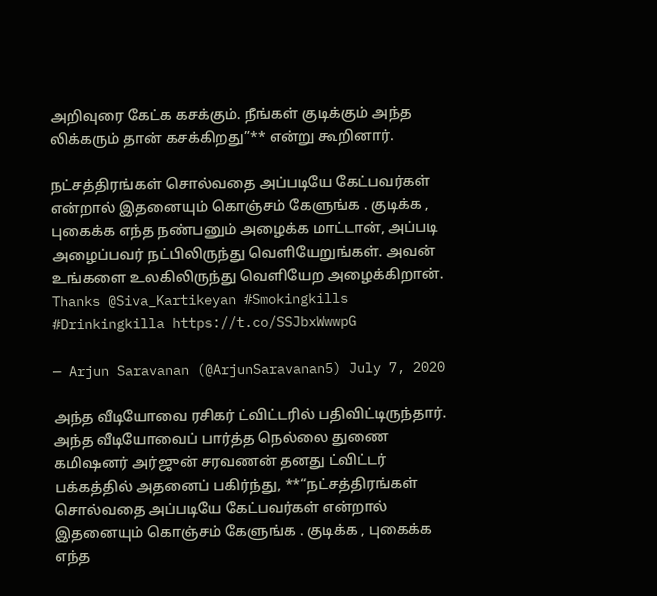அறிவுரை கேட்க கசக்கும். நீங்கள் குடிக்கும் அந்த லிக்கரும் தான் கசக்கிறது”** என்று கூறினார்.

நட்சத்திரங்கள் சொல்வதை அப்படியே கேட்பவர்கள் என்றால் இதனையும் கொஞ்சம் கேளுங்க . குடிக்க , புகைக்க எந்த நண்பனும் அழைக்க மாட்டான், அப்படி அழைப்பவர் நட்பிலிருந்து வெளியேறுங்கள். அவன் உங்களை உலகிலிருந்து வெளியேற அழைக்கிறான்.
Thanks @Siva_Kartikeyan #Smokingkills #Drinkingkilla https://t.co/SSJbxWwwpG

— Arjun Saravanan (@ArjunSaravanan5) July 7, 2020

அந்த வீடியோவை ரசிகர் ட்விட்டரில் பதிவிட்டிருந்தார். அந்த வீடியோவைப் பார்த்த நெல்லை துணை கமிஷனர் அர்ஜுன் சரவணன் தனது ட்விட்டர் பக்கத்தில் அதனைப் பகிர்ந்து, **“நட்சத்திரங்கள் சொல்வதை அப்படியே கேட்பவர்கள் என்றால் இதனையும் கொஞ்சம் கேளுங்க . குடிக்க , புகைக்க எந்த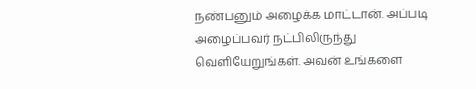நண்பனும் அழைக்க மாட்டான். அப்படி அழைப்பவர் நட்பிலிருந்து வெளியேறுங்கள். அவன் உங்களை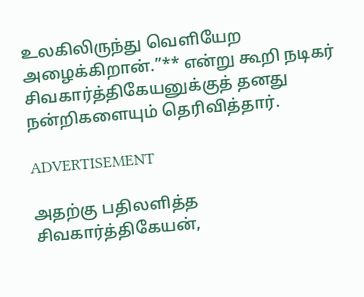உலகிலிருந்து வெளியேற அழைக்கிறான்.”** என்று கூறி நடிகர் சிவகார்த்திகேயனுக்குத் தனது நன்றிகளையும் தெரிவித்தார்.

ADVERTISEMENT

அதற்கு பதிலளித்த சிவகார்த்திகேயன்,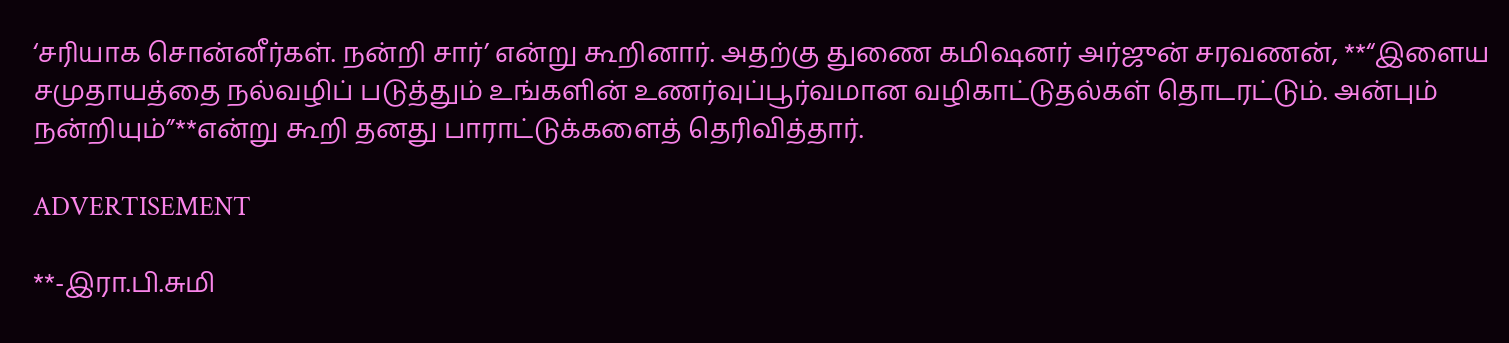‘சரியாக சொன்னீர்கள். நன்றி சார்’ என்று கூறினார். அதற்கு துணை கமிஷனர் அர்ஜுன் சரவணன், **“இளைய சமுதாயத்தை நல்வழிப் படுத்தும் உங்களின் உணர்வுப்பூர்வமான வழிகாட்டுதல்கள் தொடரட்டும். அன்பும் நன்றியும்”**என்று கூறி தனது பாராட்டுக்களைத் தெரிவித்தார்.

ADVERTISEMENT

**-இரா.பி.சுமி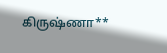கிருஷ்ணா**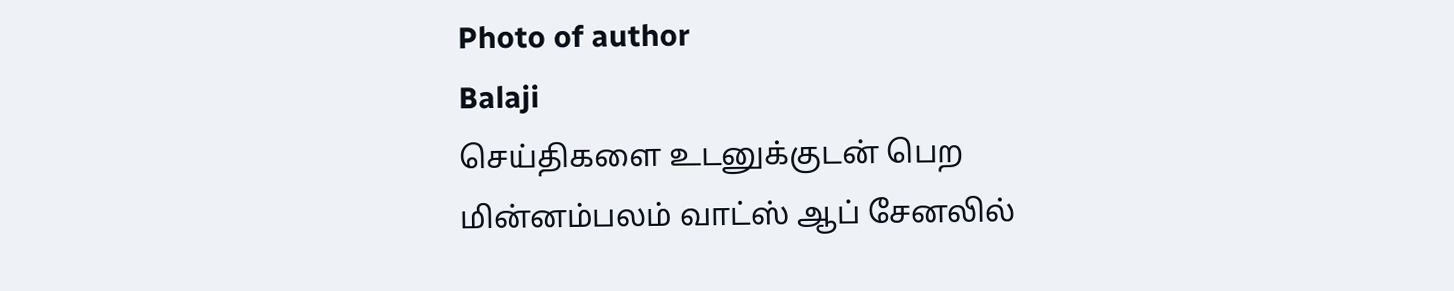Photo of author
Balaji
செய்திகளை உடனுக்குடன் பெற மின்னம்பலம் வாட்ஸ் ஆப் சேனலில்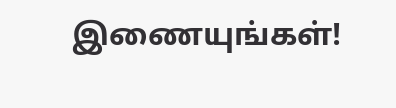இணையுங்கள்!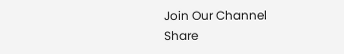Join Our Channel
Share